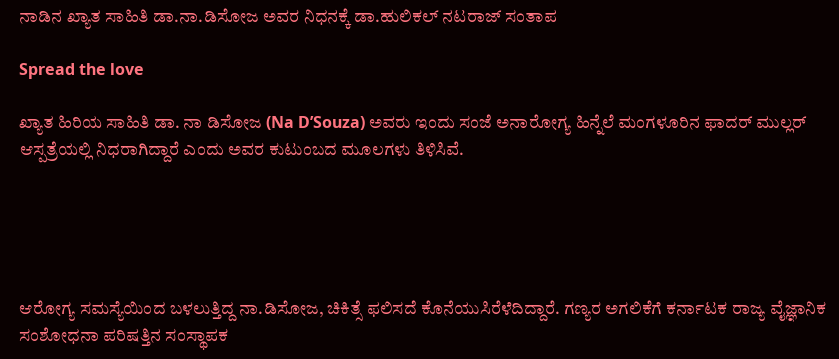ನಾಡಿನ ಖ್ಯಾತ ಸಾಹಿತಿ ಡಾ.ನಾ.ಡಿಸೋಜ ಅವರ ನಿಧನಕ್ಕೆ ಡಾ.ಹುಲಿಕಲ್ ನಟರಾಜ್ ಸಂತಾಪ

Spread the love

ಖ್ಯಾತ ಹಿರಿಯ ಸಾಹಿತಿ ಡಾ. ನಾ ಡಿಸೋಜ (Na D’Souza) ಅವರು ಇಂದು ಸಂಜೆ ಅನಾರೋಗ್ಯ ಹಿನ್ನೆಲೆ ಮಂಗಳೂರಿನ ಫಾದರ್ ಮುಲ್ಲರ್ ಆಸ್ಪತ್ರೆಯಲ್ಲಿ ನಿಧರಾಗಿದ್ದಾರೆ ಎಂದು ಅವರ ಕುಟುಂಬದ ಮೂಲಗಳು ತಿಳಿಸಿವೆ.





ಆರೋಗ್ಯ ಸಮಸ್ಯೆಯಿಂದ ಬಳಲುತ್ತಿದ್ದ ನಾ.ಡಿಸೋಜ, ಚಿಕಿತ್ಸೆ ಫಲಿಸದೆ ಕೊನೆಯುಸಿರೆಳೆದಿದ್ದಾರೆ. ಗಣ್ಯರ ಅಗಲಿಕೆಗೆ ಕರ್ನಾಟಕ ರಾಜ್ಯ ವೈಜ್ಞಾನಿಕ ಸಂಶೋಧನಾ ಪರಿಷತ್ತಿನ ಸಂಸ್ಥಾಪಕ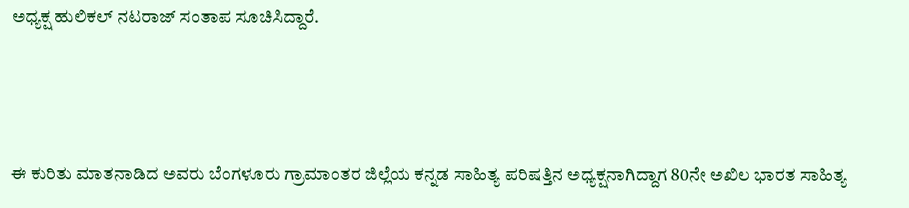ಅಧ್ಯಕ್ಷ ಹುಲಿಕಲ್ ನಟರಾಜ್ ಸಂತಾಪ ಸೂಚಿಸಿದ್ದಾರೆ.



ಈ ಕುರಿತು ಮಾತನಾಡಿದ ಅವರು ಬೆಂಗಳೂರು ಗ್ರಾಮಾಂತರ ಜಿಲ್ಲೆಯ ಕನ್ನಡ ಸಾಹಿತ್ಯ ಪರಿಷತ್ತಿನ ಅಧ್ಯಕ್ಷನಾಗಿದ್ದಾಗ 80ನೇ ಅಖಿಲ ಭಾರತ ಸಾಹಿತ್ಯ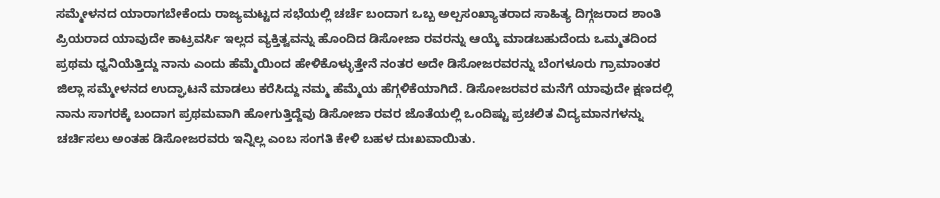ಸಮ್ಮೇಳನದ ಯಾರಾಗಬೇಕೆಂದು ರಾಜ್ಯಮಟ್ಟದ ಸಭೆಯಲ್ಲಿ ಚರ್ಚೆ ಬಂದಾಗ ಒಬ್ಬ ಅಲ್ಪಸಂಖ್ಯಾತರಾದ ಸಾಹಿತ್ಯ ದಿಗ್ಗಜರಾದ ಶಾಂತಿ ಪ್ರಿಯರಾದ ಯಾವುದೇ ಕಾಟ್ರವರ್ಸಿ ಇಲ್ಲದ ವ್ಯಕ್ತಿತ್ವವನ್ನು ಹೊಂದಿದ ಡಿಸೋಜಾ ರವರನ್ನು ಆಯ್ಕೆ ಮಾಡಬಹುದೆಂದು ಒಮ್ಮತದಿಂದ ಪ್ರಥಮ ಧ್ವನಿಯೆತ್ತಿದ್ದು ನಾನು ಎಂದು ಹೆಮ್ಮೆಯಿಂದ ಹೇಳಿಕೊಳ್ಳುತ್ತೇನೆ ನಂತರ ಅದೇ ಡಿಸೋಜರವರನ್ನು ಬೆಂಗಳೂರು ಗ್ರಾಮಾಂತರ ಜಿಲ್ಲಾ ಸಮ್ಮೇಳನದ ಉದ್ಘಾಟನೆ ಮಾಡಲು ಕರೆಸಿದ್ದು ನಮ್ಮ ಹೆಮ್ಮೆಯ ಹೆಗ್ಗಳಿಕೆಯಾಗಿದೆ. ಡಿಸೋಜರವರ ಮನೆಗೆ ಯಾವುದೇ ಕ್ಷಣದಲ್ಲಿ ನಾನು ಸಾಗರಕ್ಕೆ ಬಂದಾಗ ಪ್ರಥಮವಾಗಿ ಹೋಗುತ್ತಿದ್ದೆವು ಡಿಸೋಜಾ ರವರ ಜೊತೆಯಲ್ಲಿ ಒಂದಿಷ್ಟು ಪ್ರಚಲಿತ ವಿದ್ಯಮಾನಗಳನ್ನು ಚರ್ಚಿಸಲು ಅಂತಹ ಡಿಸೋಜರವರು ಇನ್ನಿಲ್ಲ ಎಂಬ ಸಂಗತಿ ಕೇಳಿ ಬಹಳ ದುಃಖವಾಯಿತು.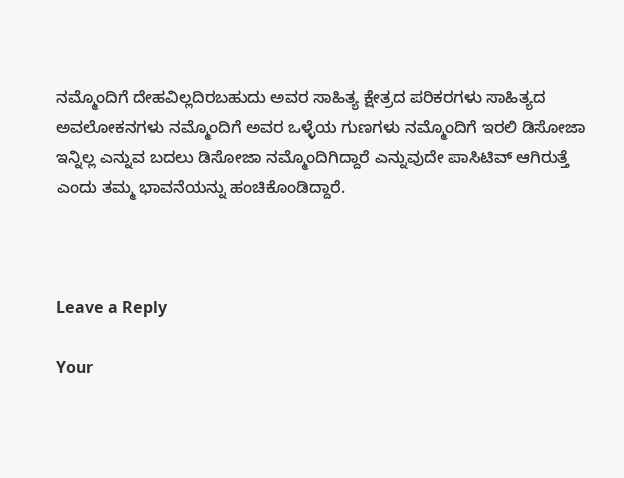ನಮ್ಮೊಂದಿಗೆ ದೇಹವಿಲ್ಲದಿರಬಹುದು ಅವರ ಸಾಹಿತ್ಯ ಕ್ಷೇತ್ರದ ಪರಿಕರಗಳು ಸಾಹಿತ್ಯದ ಅವಲೋಕನಗಳು ನಮ್ಮೊಂದಿಗೆ ಅವರ ಒಳ್ಳೆಯ ಗುಣಗಳು ನಮ್ಮೊಂದಿಗೆ ಇರಲಿ ಡಿಸೋಜಾ ಇನ್ನಿಲ್ಲ ಎನ್ನುವ ಬದಲು ಡಿಸೋಜಾ ನಮ್ಮೊಂದಿಗಿದ್ದಾರೆ ಎನ್ನುವುದೇ ಪಾಸಿಟಿವ್ ಆಗಿರುತ್ತೆ ಎಂದು ತಮ್ಮ ಭಾವನೆಯನ್ನು ಹಂಚಿಕೊಂಡಿದ್ದಾರೆ.



Leave a Reply

Your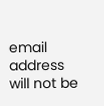email address will not be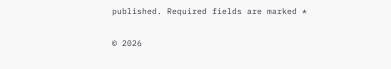published. Required fields are marked *

© 2026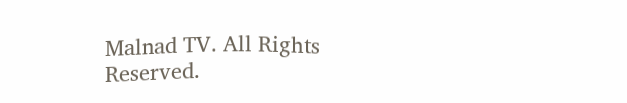Malnad TV. All Rights Reserved.